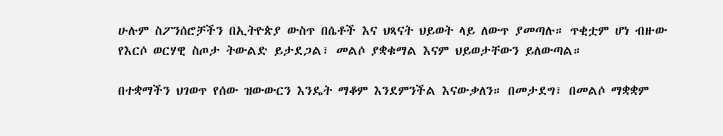ሁሉም ስፖንሰሮቻችን በኢትዮጵያ ውስጥ በሴቶች እና ህጻናት ህይወት ላይ ለውጥ ያመጣሉ። ጥቂቷም ሆነ ብዙው የእርሶ ወርሃዊ ስጦታ ትውልድ ይታደጋል፣ መልሶ ያቋቁማል እናም ህይወታቸውን ይለውጣል።

በተቋማችን ህገወጥ የሰው ዝውውርን እንዴት ማቆም እንደምንችል እናውቃለን። በመታደግ፣ በመልሶ ማቋቋም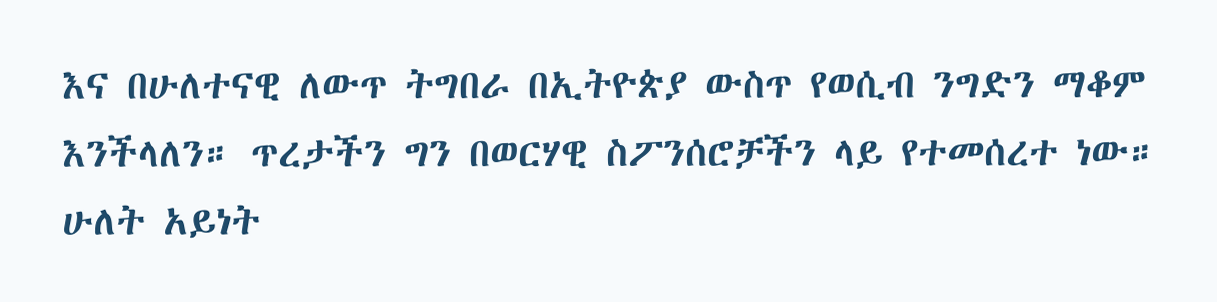እና በሁለተናዊ ለውጥ ትግበራ በኢትዮጵያ ውስጥ የወሲብ ንግድን ማቆም እንችላለን። ጥረታችን ግን በወርሃዊ ስፖንሰሮቻችን ላይ የተመሰረተ ነው። ሁለት አይነት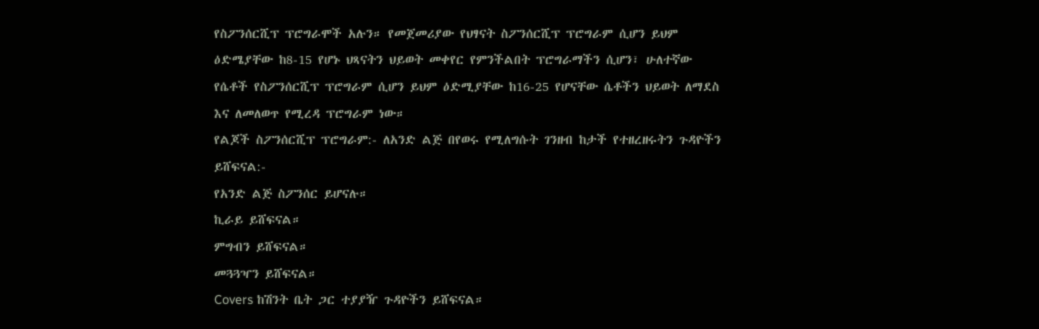የስፖንሰርሺፕ ፕሮግራሞች አሉን። የመጀመሪያው የህፃናት ስፖንሰርሺፕ ፕሮግራም ሲሆን ይህም ዕድሜያቸው ከ8-15 የሆኑ ህጻናትን ህይወት መቀየር የምንችልበት ፕሮግራማችን ሲሆን፣ ሁለተኛው የሴቶች የስፖንሰርሺፕ ፕሮግራም ሲሆን ይህም ዕድሚያቸው ከ16-25 የሆናቸው ሴቶችን ህይወት ለማደስ እና ለመለወጥ የሚረዳ ፕሮግራም ነው።
የልጆች ስፖንሰርሺፕ ፕሮግራም:- ለአንድ ልጅ በየወሩ የሚለግሱት ገንዘብ ከታች የተዘረዘሩትን ጉዳዮችን ይሸፍናል:-
የአንድ ልጅ ስፖንሰር ይሆናሉ።
ኪራይ ይሸፍናል።
ምግብን ይሸፍናል።
መጓጓዣን ይሸፍናል።
Covers ከሽንት ቤት ጋር ተያያዥ ጉዳዮችን ይሸፍናል።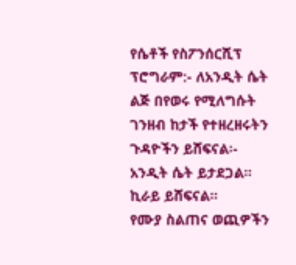የሴቶች የስፖንሰርሺፕ ፕሮግራም:- ለአንዲት ሴት ልጅ በየወሩ የሚለግሱት ገንዘብ ከታች የተዘረዘሩትን ጉዳዮችን ይሸፍናል፡-
አንዲት ሴት ይታደጋል።
ኪራይ ይሸፍናል።
የሙያ ስልጠና ወጪዎችን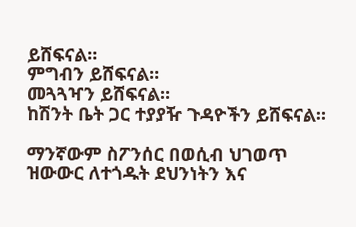ይሸፍናል።
ምግብን ይሸፍናል።
መጓጓዣን ይሸፍናል።
ከሽንት ቤት ጋር ተያያዥ ጉዳዮችን ይሸፍናል።

ማንኛውም ስፖንሰር በወሲብ ህገወጥ ዝውውር ለተጎዱት ደህንነትን እና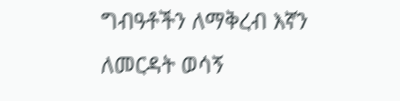ግብዓቶችን ለማቅረብ እኛን ለመርዳት ወሳኝ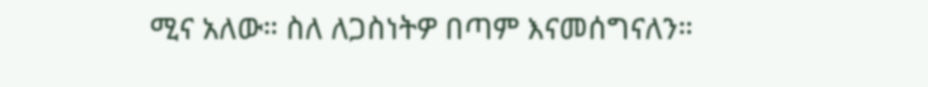ሚና አለው። ስለ ለጋስነትዎ በጣም እናመሰግናለን።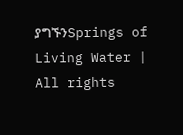ያግኙንSprings of Living Water | All rights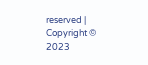reserved | Copyright © 2023